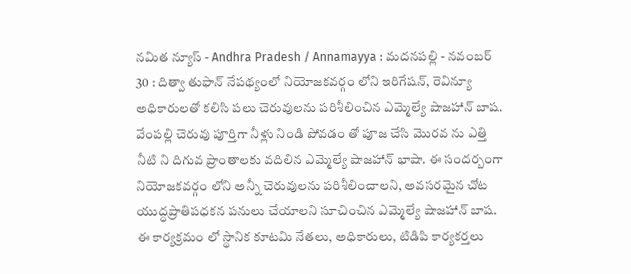నమిత న్యూస్ - Andhra Pradesh / Annamayya : మదనపల్లి - నవంబర్ 30 : దిత్వా తుఫాన్ నేపథ్యంలో నియోజకవర్గం లోని ఇరిగేషన్, రెవిన్యూ అధికారులతో కలిసి పలు చెరువులను పరిశీలించిన ఎమ్మెల్యే షాజహాన్ బాష. వేంపల్లి చెరువు పూర్తిగా నీళ్లు నిండి పోవడం తో పూజ చేసి మొరవ ను ఎత్తి నీటి ని దిగువ ప్రాంతాలకు వదిలిన ఎమ్మెల్యే షాజహాన్ భాషా. ఈ సందర్బంగా నియోజకవర్గం లోని అన్నీ చెరువులను పరిశీలించాలని, అవసరమైన చోట యుద్ధప్రాతిపధకన పనులు చేయాలని సూచించిన ఎమ్మెల్యే షాజహాన్ బాష. ఈ కార్యక్రమం లో స్థానిక కూటమి నేతలు, అధికారులు, టిడిపి కార్యకర్తలు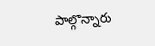పాల్గొన్నారు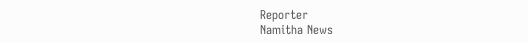Reporter
Namitha News